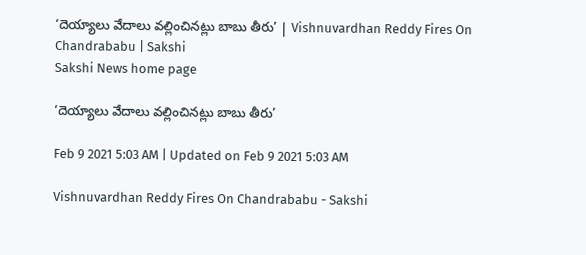‘దెయ్యాలు వేదాలు వల్లించినట్లు బాబు తీరు’ | Vishnuvardhan Reddy Fires On Chandrababu | Sakshi
Sakshi News home page

‘దెయ్యాలు వేదాలు వల్లించినట్లు బాబు తీరు’

Feb 9 2021 5:03 AM | Updated on Feb 9 2021 5:03 AM

Vishnuvardhan Reddy Fires On Chandrababu - Sakshi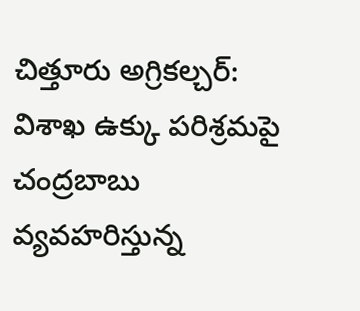చిత్తూరు అగ్రికల్చర్‌: విశాఖ ఉక్కు పరిశ్రమపై చంద్రబాబు వ్యవహరిస్తున్న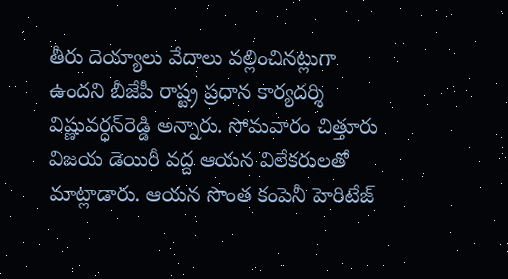తీరు దెయ్యాలు వేదాలు వల్లించినట్లుగా ఉందని బీజేపీ రాష్ట్ర ప్రధాన కార్యదర్శి విష్ణువర్ధన్‌రెడ్డి అన్నారు. సోమవారం చిత్తూరు విజయ డెయిరీ వద్ద ఆయన విలేకరులతో మాట్లాడారు. ఆయన సొంత కంపెనీ హెరిటేజ్‌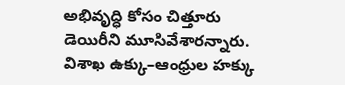అభివృద్ధి కోసం చిత్తూరు డెయిరీని మూసివేశారన్నారు. విశాఖ ఉక్కు–ఆంధ్రుల హక్కు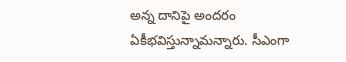అన్న దానిపై అందరం ఏకీభవిస్తున్నామన్నారు. సీఎంగా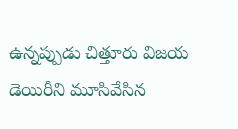ఉన్నప్పుడు చిత్తూరు విజయ డెయిరీని మూసివేసిన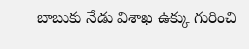బాబుకు నేడు విశాఖ ఉక్కు గురించి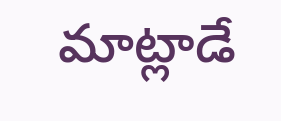మాట్లాడే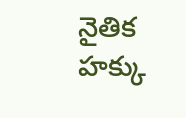నైతిక హక్కు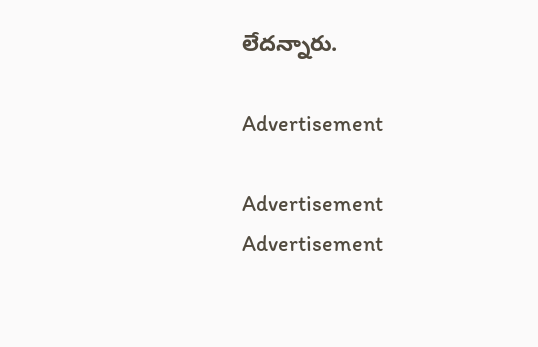లేదన్నారు.

Advertisement

Advertisement
Advertisement